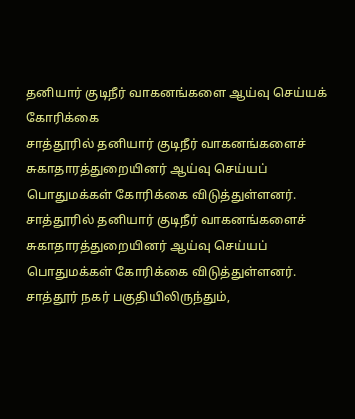தனியார் குடிநீர் வாகனங்களை ஆய்வு செய்யக் கோரிக்கை
சாத்தூரில் தனியார் குடிநீர் வாகனங்களைச் சுகாதாரத்துறையினர் ஆய்வு செய்யப் பொதுமக்கள் கோரிக்கை விடுத்துள்ளனர்.
சாத்தூரில் தனியார் குடிநீர் வாகனங்களைச் சுகாதாரத்துறையினர் ஆய்வு செய்யப் பொதுமக்கள் கோரிக்கை விடுத்துள்ளனர்.
சாத்தூர் நகர் பகுதியிலிருந்தும்,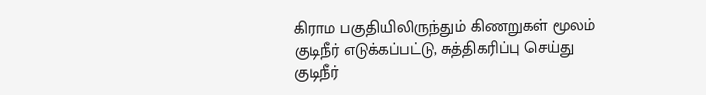கிராம பகுதியிலிருந்தும் கிணறுகள் மூலம் குடிநீர் எடுக்கப்பட்டு, சுத்திகரிப்பு செய்து குடிநீர்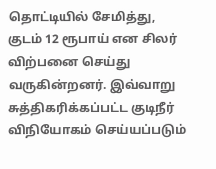தொட்டியில் சேமித்து, குடம் 12 ரூபாய் என சிலர் விற்பனை செய்து வருகின்றனர். இவ்வாறு சுத்திகரிக்கப்பட்ட குடிநீர் விநியோகம் செய்யப்படும்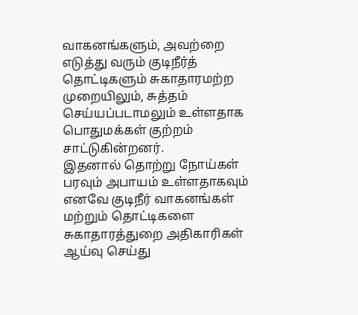வாகனங்களும், அவற்றை எடுத்து வரும் குடிநீர்த் தொட்டிகளும் சுகாதாரமற்ற முறையிலும், சுத்தம் செய்யப்படாமலும் உள்ளதாக பொதுமக்கள் குற்றம் சாட்டுகின்றனர்.
இதனால் தொற்று நோய்கள் பரவும் அபாயம் உள்ளதாகவும் எனவே குடிநீர் வாகனங்கள் மற்றும் தொட்டிகளை சுகாதாரத்துறை அதிகாரிகள் ஆய்வு செய்து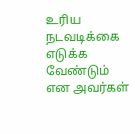உரிய நடவடிக்கை எடுக்க வேண்டும் என அவர்கள்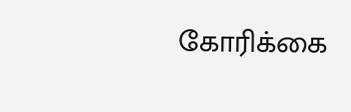கோரிக்கை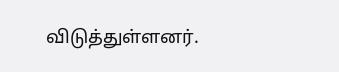விடுத்துள்ளனர்.